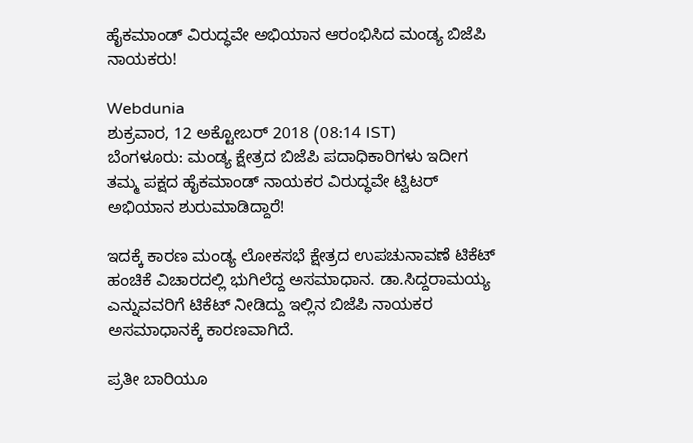ಹೈಕಮಾಂಡ್ ವಿರುದ್ಧವೇ ಅಭಿಯಾನ ಆರಂಭಿಸಿದ ಮಂಡ್ಯ ಬಿಜೆಪಿ ನಾಯಕರು!

Webdunia
ಶುಕ್ರವಾರ, 12 ಅಕ್ಟೋಬರ್ 2018 (08:14 IST)
ಬೆಂಗಳೂರು: ಮಂಡ್ಯ ಕ್ಷೇತ್ರದ ಬಿಜೆಪಿ ಪದಾಧಿಕಾರಿಗಳು ಇದೀಗ ತಮ್ಮ ಪಕ್ಷದ ಹೈಕಮಾಂಡ್ ನಾಯಕರ ವಿರುದ್ಧವೇ ಟ್ವಿಟರ್ ಅಭಿಯಾನ ಶುರುಮಾಡಿದ್ದಾರೆ!

ಇದಕ್ಕೆ ಕಾರಣ ಮಂಡ್ಯ ಲೋಕಸಭೆ ಕ್ಷೇತ್ರದ ಉಪಚುನಾವಣೆ ಟಿಕೆಟ್ ಹಂಚಿಕೆ ವಿಚಾರದಲ್ಲಿ ಭುಗಿಲೆದ್ದ ಅಸಮಾಧಾನ. ಡಾ.ಸಿದ್ದರಾಮಯ್ಯ ಎನ್ನುವವರಿಗೆ ಟಿಕೆಟ್ ನೀಡಿದ್ದು ಇಲ್ಲಿನ ಬಿಜೆಪಿ ನಾಯಕರ ಅಸಮಾಧಾನಕ್ಕೆ ಕಾರಣವಾಗಿದೆ.

ಪ್ರತೀ ಬಾರಿಯೂ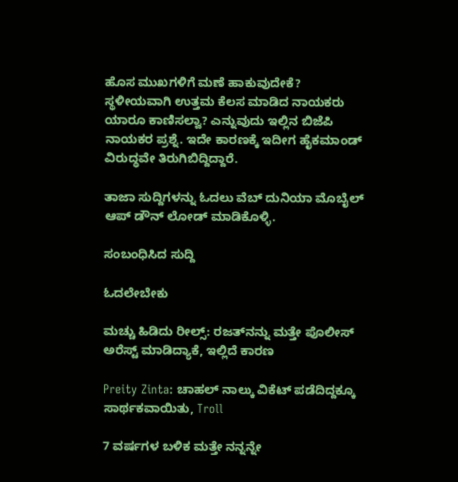ಹೊಸ ಮುಖಗಳಿಗೆ ಮಣೆ ಹಾಕುವುದೇಕೆ? ಸ್ಥಳೀಯವಾಗಿ ಉತ್ತಮ ಕೆಲಸ ಮಾಡಿದ ನಾಯಕರು ಯಾರೂ ಕಾಣಿಸಲ್ವಾ? ಎನ್ನುವುದು ಇಲ್ಲಿನ ಬಿಜೆಪಿ ನಾಯಕರ ಪ್ರಶ್ನೆ. ಇದೇ ಕಾರಣಕ್ಕೆ ಇದೀಗ ಹೈಕಮಾಂಡ್ ವಿರುದ್ಧವೇ ತಿರುಗಿಬಿದ್ದಿದ್ದಾರೆ.

ತಾಜಾ ಸುದ್ದಿಗಳನ್ನು ಓದಲು ವೆಬ್ ದುನಿಯಾ ಮೊಬೈಲ್ ಆಪ್ ಡೌನ್ ಲೋಡ್ ಮಾಡಿಕೊಳ್ಳಿ.

ಸಂಬಂಧಿಸಿದ ಸುದ್ದಿ

ಓದಲೇಬೇಕು

ಮಚ್ಚು ಹಿಡಿದು ರೀಲ್ಸ್‌: ರಜತ್‌ನನ್ನು ಮತ್ತೇ ಪೊಲೀಸ್ ಅರೆಸ್ಟ್ ಮಾಡಿದ್ಯಾಕೆ, ಇಲ್ಲಿದೆ ಕಾರಣ

Preity Zinta: ಚಾಹಲ್ ನಾಲ್ಕು ವಿಕೆಟ್ ಪಡೆದಿದ್ದಕ್ಕೂ ಸಾರ್ಥಕವಾಯಿತು, Troll

7 ವರ್ಷಗಳ ಬಳಿಕ ಮತ್ತೇ ನನ್ನನ್ನೇ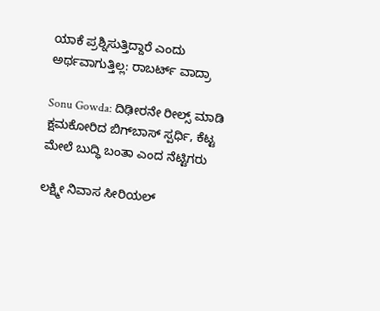ಯಾಕೆ ಪ್ರಶ್ನಿಸುತ್ತಿದ್ದಾರೆ ಎಂದು ಅರ್ಥವಾಗುತ್ತಿಲ್ಲ: ರಾಬರ್ಟ್‌ ವಾದ್ರಾ

Sonu Gowda: ದಿಢೀರನೇ ರೀಲ್ಸ್ ಮಾಡಿ ಕ್ಷಮಕೋರಿದ ಬಿಗ್‌ಬಾಸ್‌ ಸ್ಪರ್ಧಿ, ಕೆಟ್ಟ ಮೇಲೆ ಬುದ್ಧಿ ಬಂತಾ ಎಂದ ನೆಟ್ಟಿಗರು

ಲಕ್ಷ್ಮೀ ನಿವಾಸ ಸೀರಿಯಲ್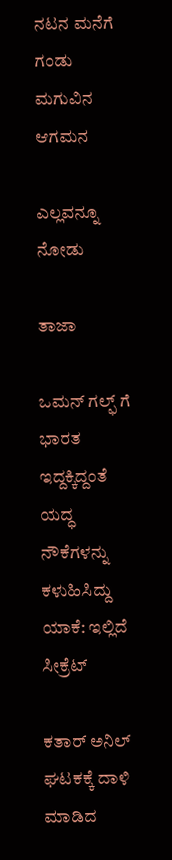ನಟನ ಮನೆಗೆ ಗಂಡು ಮಗುವಿನ ಆಗಮನ

ಎಲ್ಲವನ್ನೂ ನೋಡು

ತಾಜಾ

ಒಮನ್ ಗಲ್ಫ್ ಗೆ ಭಾರತ ಇದ್ದಕ್ಕಿದ್ದಂತೆ ಯದ್ಧ ನೌಕೆಗಳನ್ನು ಕಳುಹಿಸಿದ್ದು ಯಾಕೆ: ಇಲ್ಲಿದೆ ಸೀಕ್ರೆಟ್

ಕತಾರ್ ಅನಿಲ್ ಘಟಕಕ್ಕೆ ದಾಳಿ ಮಾಡಿದ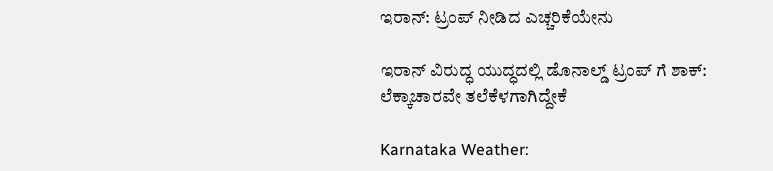ಇರಾನ್: ಟ್ರಂಪ್ ನೀಡಿದ ಎಚ್ಚರಿಕೆಯೇನು

ಇರಾನ್ ವಿರುದ್ಧ ಯುದ್ಧದಲ್ಲಿ ಡೊನಾಲ್ಡ್ ಟ್ರಂಪ್ ಗೆ ಶಾಕ್: ಲೆಕ್ಕಾಚಾರವೇ ತಲೆಕೆಳಗಾಗಿದ್ದೇಕೆ

Karnataka Weather: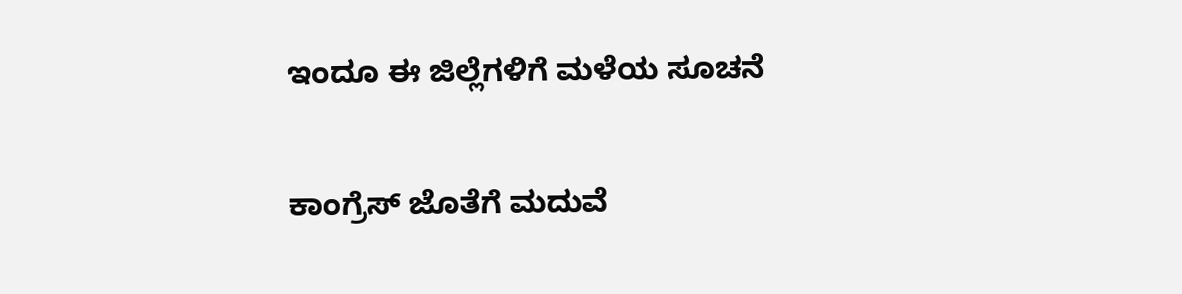ಇಂದೂ ಈ ಜಿಲ್ಲೆಗಳಿಗೆ ಮಳೆಯ ಸೂಚನೆ

ಕಾಂಗ್ರೆಸ್ ಜೊತೆಗೆ ಮದುವೆ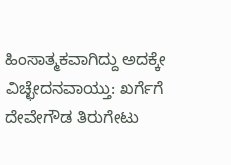ಹಿಂಸಾತ್ಮಕವಾಗಿದ್ದು ಅದಕ್ಕೇ ವಿಚ್ಛೇದನವಾಯ್ತು: ಖರ್ಗೆಗೆ ದೇವೇಗೌಡ ತಿರುಗೇಟು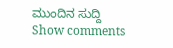ಮುಂದಿನ ಸುದ್ದಿ
Show comments